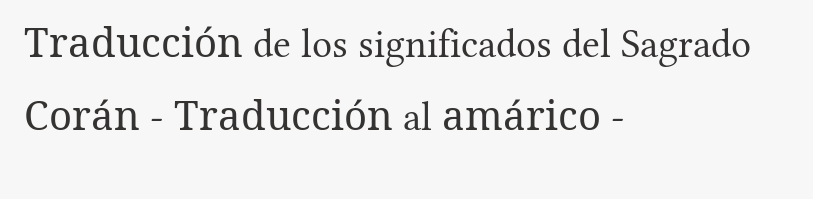Traducción de los significados del Sagrado Corán - Traducción al amárico -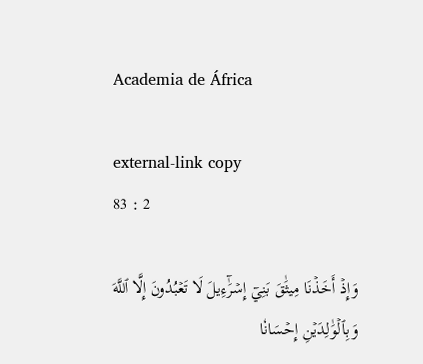Academia de África

external-link copy
83 : 2

وَإِذۡ أَخَذۡنَا مِيثَٰقَ بَنِيٓ إِسۡرَٰٓءِيلَ لَا تَعۡبُدُونَ إِلَّا ٱللَّهَ وَبِٱلۡوَٰلِدَيۡنِ إِحۡسَانٗا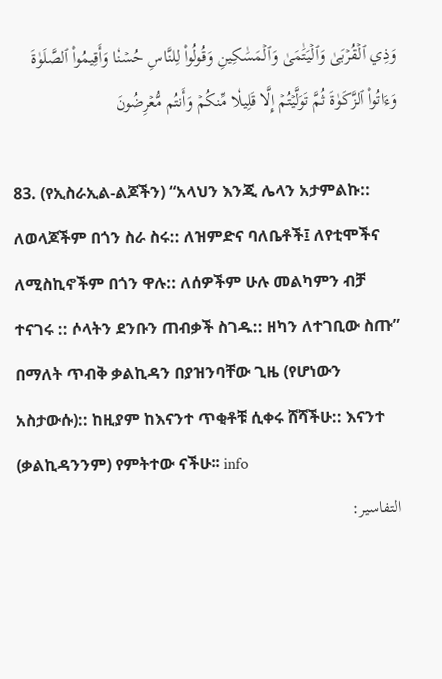وَذِي ٱلۡقُرۡبَىٰ وَٱلۡيَتَٰمَىٰ وَٱلۡمَسَٰكِينِ وَقُولُواْ لِلنَّاسِ حُسۡنٗا وَأَقِيمُواْ ٱلصَّلَوٰةَ وَءَاتُواْ ٱلزَّكَوٰةَ ثُمَّ تَوَلَّيۡتُمۡ إِلَّا قَلِيلٗا مِّنكُمۡ وَأَنتُم مُّعۡرِضُونَ

83. (የኢስራኢል-ልጆችን) “አላህን እንጂ ሌላን አታምልኩ:: ለወላጆችም በጎን ስራ ስሩ:: ለዝምድና ባለቤቶች፤ ለየቲሞችና ለሚስኪኖችም በጎን ዋሉ:: ለሰዎችም ሁሉ መልካምን ብቻ ተናገሩ :: ሶላትን ደንቡን ጠብቃች ስገዱ:: ዘካን ለተገቢው ስጡ” በማለት ጥብቅ ቃልኪዳን በያዝንባቸው ጊዜ (የሆነውን አስታውሱ):: ከዚያም ከእናንተ ጥቂቶቹ ሲቀሩ ሸሻችሁ:: እናንተ (ቃልኪዳንንም) የምትተው ናችሁ፡፡ info
التفاسير: